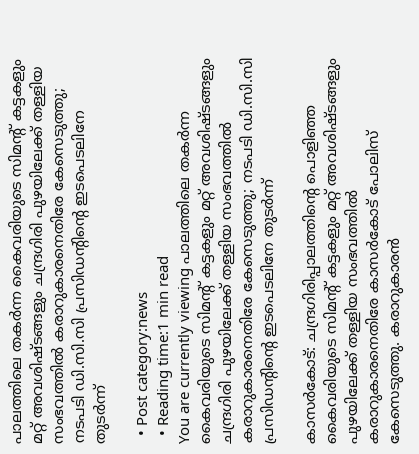പാലത്തിലെ തകര്‍ന്ന കൈവരിയുടെ സിമന്റ് കട്ടകളും മറ്റ് അവശിഷ്ടങ്ങളും ചന്ദ്രഗിരി പുഴയിലേക്ക് തള്ളിയ സംഭവത്തില്‍ കരാറുകാരനെതിരേ കേസെടുത്തു; നടപടി ഡി.സി.സി പ്രസിഡന്റിന്റെ ഇടപെടലിനേ തുടര്‍ന്ന്

  • Post category:news
  • Reading time:1 min read
You are currently viewing പാലത്തിലെ തകര്‍ന്ന കൈവരിയുടെ സിമന്റ് കട്ടകളും മറ്റ് അവശിഷ്ടങ്ങളും ചന്ദ്രഗിരി പുഴയിലേക്ക് തള്ളിയ സംഭവത്തില്‍ കരാറുകാരനെതിരേ കേസെടുത്തു; നടപടി ഡി.സി.സി പ്രസിഡന്റിന്റെ ഇടപെടലിനേ തുടര്‍ന്ന്

കാസര്‍കോട്: ചന്ദ്രഗിരിപ്പാലത്തിന്റെ പൊളിഞ്ഞ കൈവരിയുടെ സിമന്റ് കട്ടകളും മറ്റ് അവശിഷ്ടങ്ങളും പുഴയിലേക്ക് തള്ളിയ സംഭവത്തില്‍ കരാറുകാരനെതിരേ കാസര്‍കോട് പോലിസ് കേസെടുത്തു. കരാറുകാരന്‍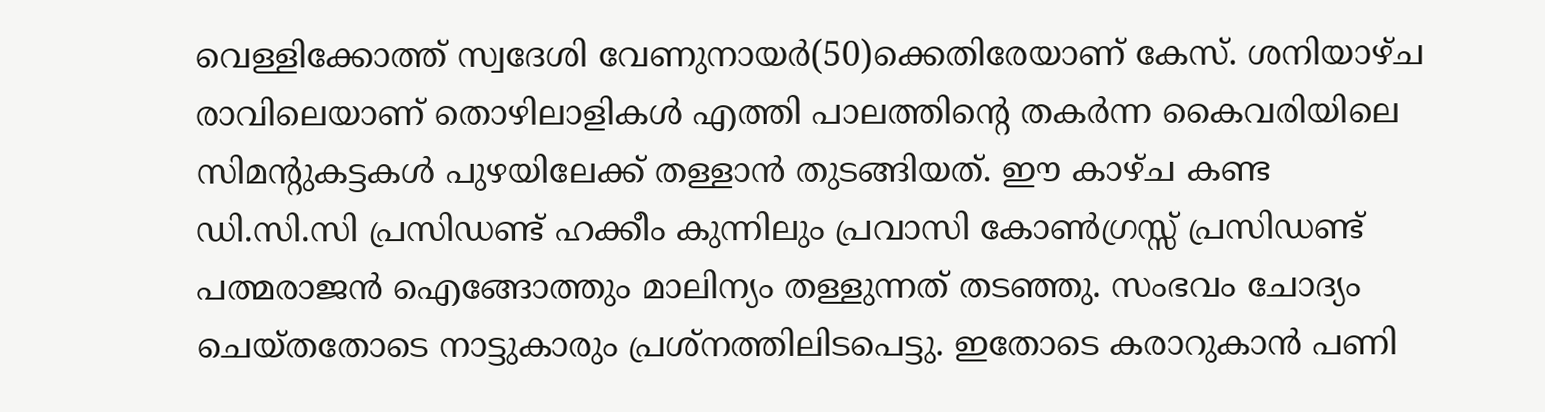വെള്ളിക്കോത്ത് സ്വദേശി വേണുനായര്‍(50)ക്കെതിരേയാണ് കേസ്. ശനിയാഴ്ച രാവിലെയാണ് തൊഴിലാളികള്‍ എത്തി പാലത്തിന്റെ തകര്‍ന്ന കൈവരിയിലെ സിമന്റുകട്ടകള്‍ പുഴയിലേക്ക് തള്ളാന്‍ തുടങ്ങിയത്. ഈ കാഴ്ച കണ്ട ഡി.സി.സി പ്രസിഡണ്ട് ഹക്കീം കുന്നിലും പ്രവാസി കോണ്‍ഗ്രസ്സ് പ്രസിഡണ്ട് പത്മരാജന്‍ ഐങ്ങോത്തും മാലിന്യം തള്ളുന്നത് തടഞ്ഞു. സംഭവം ചോദ്യം ചെയ്തതോടെ നാട്ടുകാരും പ്രശ്‌നത്തിലിടപെട്ടു. ഇതോടെ കരാറുകാന്‍ പണി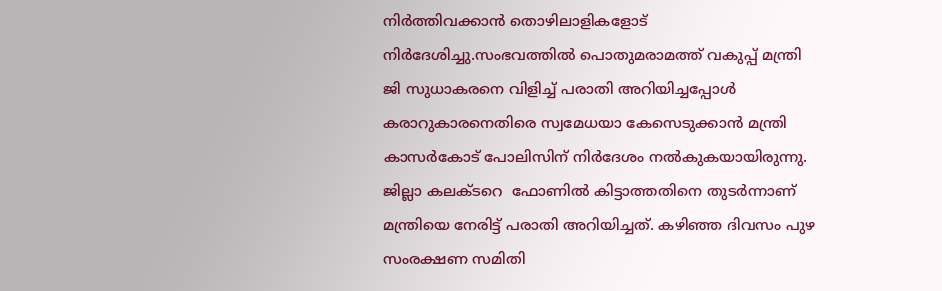നിര്‍ത്തിവക്കാന്‍ തൊഴിലാളികളോട് നിര്‍ദേശിച്ചു.സംഭവത്തില്‍ പൊതുമരാമത്ത് വകുപ്പ് മന്ത്രി ജി സുധാകരനെ വിളിച്ച് പരാതി അറിയിച്ചപ്പോള്‍ കരാറുകാരനെതിരെ സ്വമേധയാ കേസെടുക്കാന്‍ മന്ത്രി കാസര്‍കോട് പോലിസിന് നിര്‍ദേശം നല്‍കുകയായിരുന്നു.  ജില്ലാ കലക്ടറെ  ഫോണില്‍ കിട്ടാത്തതിനെ തുടര്‍ന്നാണ് മന്ത്രിയെ നേരിട്ട് പരാതി അറിയിച്ചത്. കഴിഞ്ഞ ദിവസം പുഴ സംരക്ഷണ സമിതി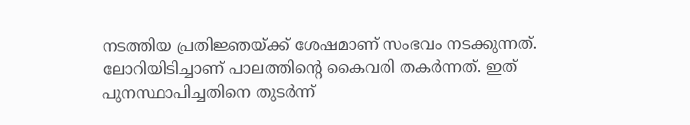നടത്തിയ പ്രതിജ്ഞയ്ക്ക് ശേഷമാണ് സംഭവം നടക്കുന്നത്. ലോറിയിടിച്ചാണ് പാലത്തിന്റെ കൈവരി തകര്‍ന്നത്. ഇത് പുനസ്ഥാപിച്ചതിനെ തുടര്‍ന്ന്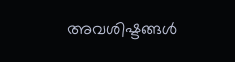അവശിഷ്ടങ്ങള്‍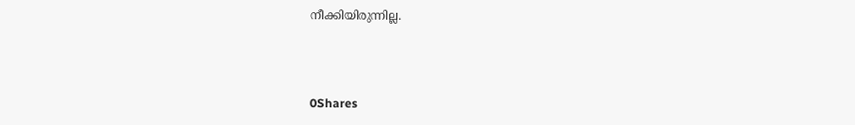നീക്കിയിരുന്നില്ല.



0Shares